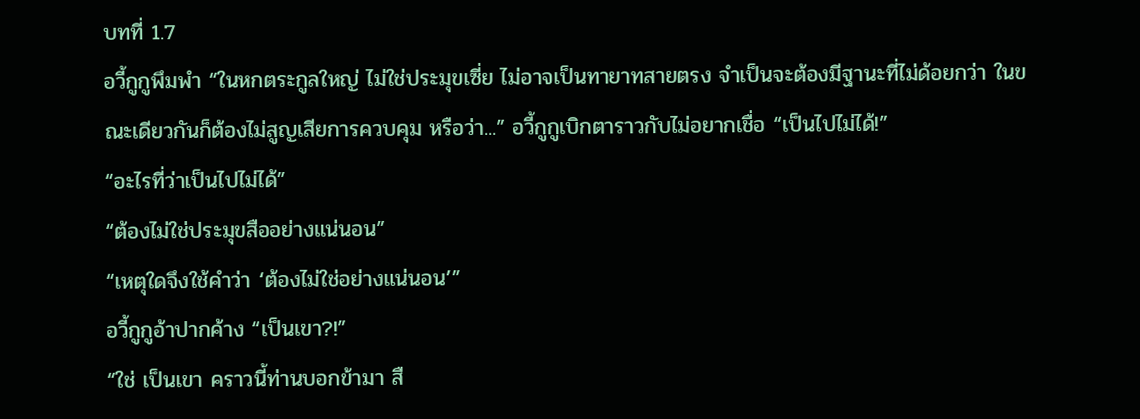บทที่ 1.7
อวี้กูกูพึมพำ “ในหกตระกูลใหญ่ ไม่ใช่ประมุขเซี่ย ไม่อาจเป็นทายาทสายตรง จำเป็นจะต้องมีฐานะที่ไม่ด้อยกว่า ในขณะเดียวกันก็ต้องไม่สูญเสียการควบคุม หรือว่า...” อวี้กูกูเบิกตาราวกับไม่อยากเชื่อ “เป็นไปไม่ได้!”
“อะไรที่ว่าเป็นไปไม่ได้”
“ต้องไม่ใช่ประมุขสืออย่างแน่นอน”
“เหตุใดจึงใช้คำว่า ‘ต้องไม่ใช่อย่างแน่นอน’”
อวี้กูกูอ้าปากค้าง “เป็นเขา?!”
“ใช่ เป็นเขา คราวนี้ท่านบอกข้ามา สื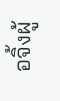อจิ้งผู้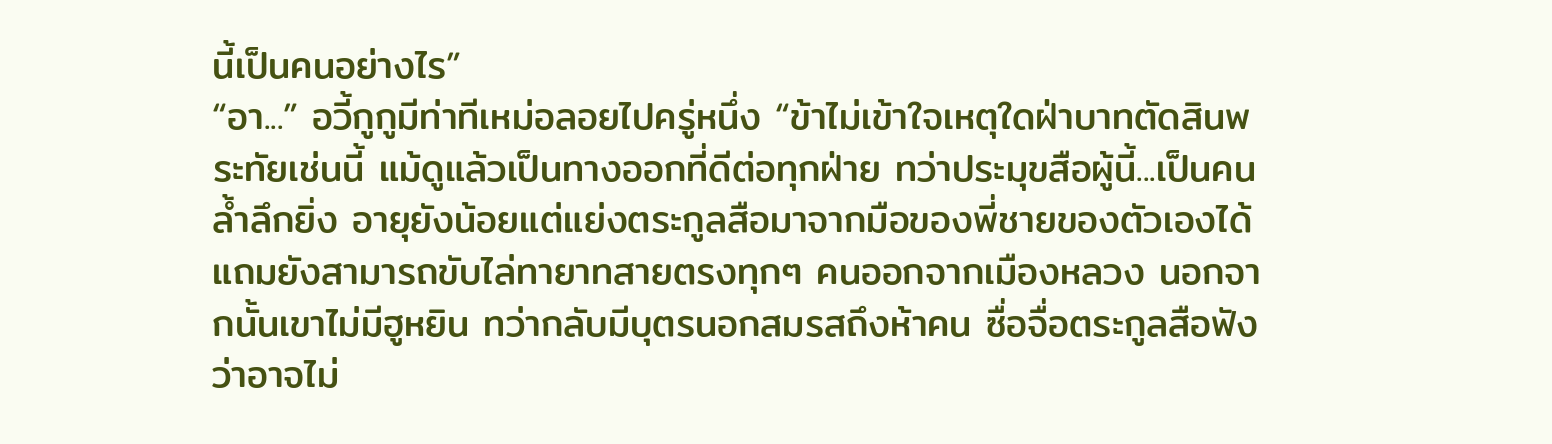นี้เป็นคนอย่างไร”
“อา...” อวี้กูกูมีท่าทีเหม่อลอยไปครู่หนึ่ง “ข้าไม่เข้าใจเหตุใดฝ่าบาทตัดสินพระทัยเช่นนี้ แม้ดูแล้วเป็นทางออกที่ดีต่อทุกฝ่าย ทว่าประมุขสือผู้นี้...เป็นคนล้ำลึกยิ่ง อายุยังน้อยแต่แย่งตระกูลสือมาจากมือของพี่ชายของตัวเองได้ แถมยังสามารถขับไล่ทายาทสายตรงทุกๆ คนออกจากเมืองหลวง นอกจากนั้นเขาไม่มีฮูหยิน ทว่ากลับมีบุตรนอกสมรสถึงห้าคน ซื่อจื่อตระกูลสือฟังว่าอาจไม่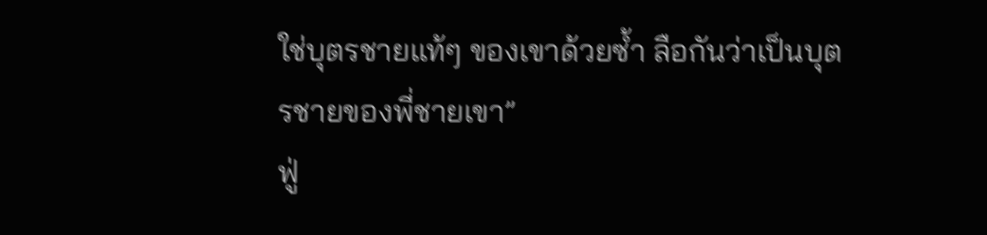ใช่บุตรชายแท้ๆ ของเขาด้วยซ้ำ ลือกันว่าเป็นบุตรชายของพี่ชายเขา”
ฟู่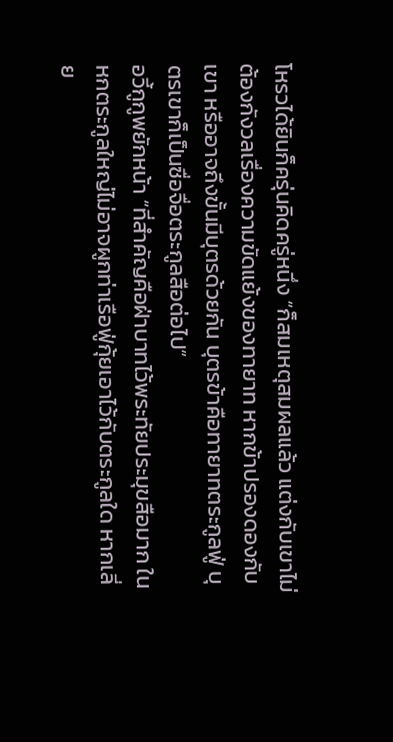โหรวได้ยินก็ครุ่นคิดครู่หนึ่ง “ก็สมเหตุสมผลแล้ว แต่งกับเขาไม่ต้องกังวลเรื่องความขัดแย้งของทายาท หากข้าปรองดองกับเขา หรืออาจถึงขั้นมีบุตรด้วยกัน บุตรข้าคือทายาทตระกูลฟู่ บุตรเขาก็เป็นซื่อจื่อตระกูลสือต่อไป”
อวี้กูกูพยักหน้า “ที่สำคัญคือฝ่าบาทไว้พระทัยประมุขสือมาก ในหกตระกูลใหญ่ไม่อาจผูกท่าเรือฟู่กุ้ยเอาไว้กับตระกูลใด หากเลี่ย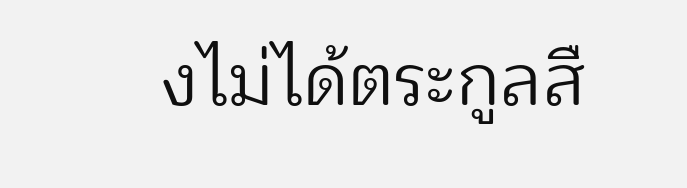งไม่ได้ตระกูลสื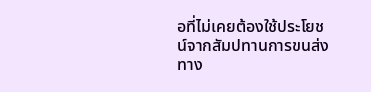อที่ไม่เคยต้องใช้ประโยชน์จากสัมปทานการขนส่งทาง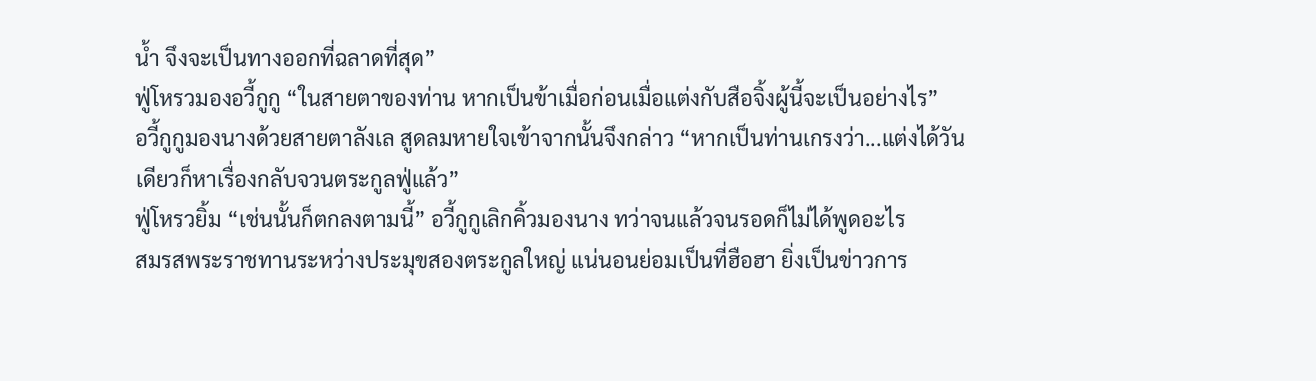น้ำ จึงจะเป็นทางออกที่ฉลาดที่สุด”
ฟู่โหรวมองอวี้กูกู “ในสายตาของท่าน หากเป็นข้าเมื่อก่อนเมื่อแต่งกับสือจิ้งผู้นี้จะเป็นอย่างไร”
อวี้กูกูมองนางด้วยสายตาลังเล สูดลมหายใจเข้าจากนั้นจึงกล่าว “หากเป็นท่านเกรงว่า...แต่งได้วันเดียวก็หาเรื่องกลับจวนตระกูลฟู่แล้ว”
ฟู่โหรวยิ้ม “เช่นนั้นก็ตกลงตามนี้” อวี้กูกูเลิกคิ้วมองนาง ทว่าจนแล้วจนรอดก็ไม่ได้พูดอะไร
สมรสพระราชทานระหว่างประมุขสองตระกูลใหญ่ แน่นอนย่อมเป็นที่ฮือฮา ยิ่งเป็นข่าวการ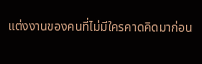แต่งงานของคนที่ไม่มีใครคาดคิดมาก่อน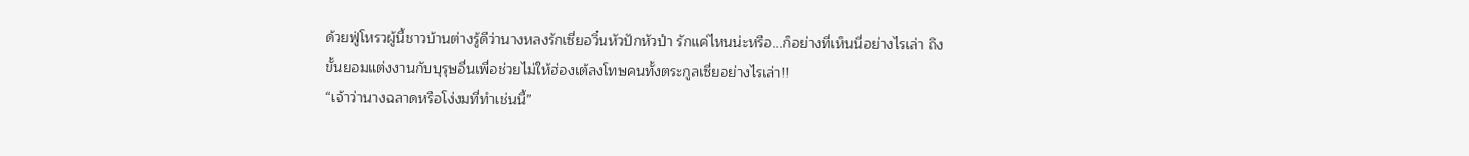ด้วยฟู่โหรวผู้นี้ชาวบ้านต่างรู้ดีว่านางหลงรักเซี่ยอวิ๋นหัวปักหัวปำ รักแค่ไหนน่ะหรือ...ก็อย่างที่เห็นนี่อย่างไรเล่า ถึงขั้นยอมแต่งงานกับบุรุษอื่นเพื่อช่วยไม่ให้ฮ่องเต้ลงโทษคนทั้งตระกูลเซี่ยอย่างไรเล่า!!
“เจ้าว่านางฉลาดหรือโง่งมที่ทำเช่นนี้”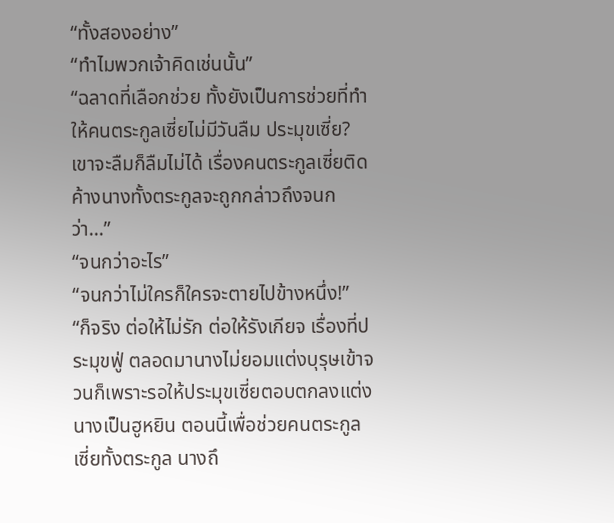“ทั้งสองอย่าง”
“ทำไมพวกเจ้าคิดเช่นนั้น”
“ฉลาดที่เลือกช่วย ทั้งยังเป็นการช่วยที่ทำให้คนตระกูลเซี่ยไม่มีวันลืม ประมุขเซี่ย? เขาจะลืมก็ลืมไม่ได้ เรื่องคนตระกูลเซี่ยติดค้างนางทั้งตระกูลจะถูกกล่าวถึงจนกว่า...”
“จนกว่าอะไร”
“จนกว่าไม่ใครก็ใครจะตายไปข้างหนึ่ง!”
“ก็จริง ต่อให้ไม่รัก ต่อให้รังเกียจ เรื่องที่ประมุขฟู่ ตลอดมานางไม่ยอมแต่งบุรุษเข้าจวนก็เพราะรอให้ประมุขเซี่ยตอบตกลงแต่งนางเป็นฮูหยิน ตอนนี้เพื่อช่วยคนตระกูลเซี่ยทั้งตระกูล นางถึ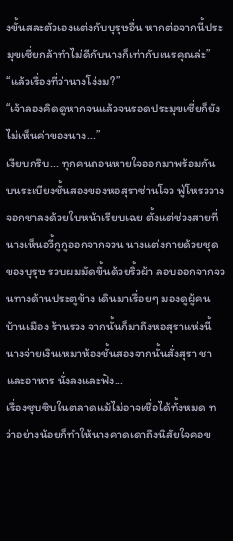งขั้นสละตัวเองแต่งกับบุรุษอื่น หากต่อจากนี้ประมุขเซี่ยกล้าทำไม่ดีกับนางก็เท่ากับเนรคุณล่ะ”
“แล้วเรื่องที่ว่านางโง่งม?”
“เจ้าลองคิดดูหากจนแล้วจนรอดประมุขเซี่ยก็ยังไม่เห็นค่าของนาง...”
เงียบกริบ... ทุกคนถอนหายใจออกมาพร้อมกัน
บนระเบียงชั้นสองของหอสุราซ่านโจว ฟู่โหรววางจอกชาลงด้วยใบหน้าเรียบเฉย ตั้งแต่ช่วงสายที่นางเห็นอวี้กูกูออกจากจวน นางแต่งกายด้วยชุดของบุรุษ รวบผมมัดขึ้นด้วยริ้วผ้า ลอบออกจากจวนทางด้านประตูข้าง เดินมาเรื่อยๆ มองดูผู้คน บ้านเมือง ร้านรวง จากนั้นก็มาถึงหอสุราแห่งนี้ นางจ่ายเงินเหมาห้องชั้นสองจากนั้นสั่งสุรา ชา และอาหาร นั่งลงและฟัง...
เรื่องซุบซิบในตลาดแม้ไม่อาจเชื่อได้ทั้งหมด ทว่าอย่างน้อยก็ทำให้นางคาดเดาถึงนิสัยใจคอข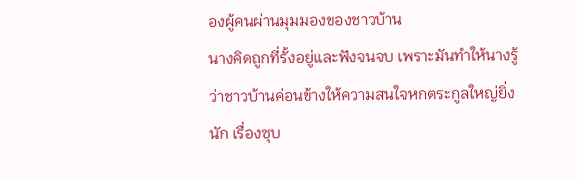องผู้คนผ่านมุมมองของชาวบ้าน
นางคิดถูกที่รั้งอยู่และฟังจนจบ เพราะมันทำให้นางรู้ว่าชาวบ้านค่อนข้างให้ความสนใจหกตระกูลใหญ่ยิ่งนัก เรื่องซุบ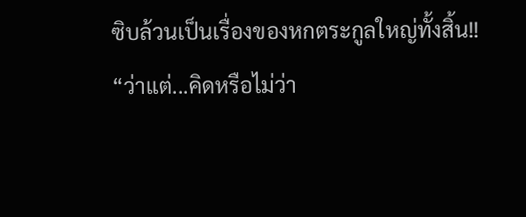ซิบล้วนเป็นเรื่องของหกตระกูลใหญ่ทั้งสิ้น!!
“ว่าแต่...คิดหรือไม่ว่า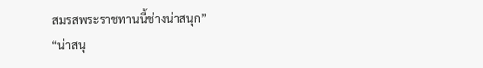สมรสพระราชทานนี้ช่างน่าสนุก”
“น่าสนุ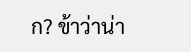ก? ข้าว่าน่า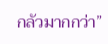กลัวมากกว่า”